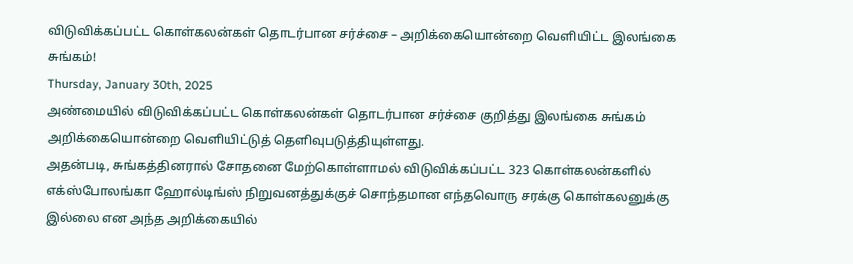விடுவிக்கப்பட்ட கொள்கலன்கள் தொடர்பான சர்ச்சை – அறிக்கையொன்றை வெளியிட்ட இலங்கை சுங்கம்!
Thursday, January 30th, 2025
அண்மையில் விடுவிக்கப்பட்ட கொள்கலன்கள் தொடர்பான சர்ச்சை குறித்து இலங்கை சுங்கம் அறிக்கையொன்றை வெளியிட்டுத் தெளிவுபடுத்தியுள்ளது.
அதன்படி, சுங்கத்தினரால் சோதனை மேற்கொள்ளாமல் விடுவிக்கப்பட்ட 323 கொள்கலன்களில் எக்ஸ்போலங்கா ஹோல்டிங்ஸ் நிறுவனத்துக்குச் சொந்தமான எந்தவொரு சரக்கு கொள்கலனுக்கு இல்லை என அந்த அறிக்கையில்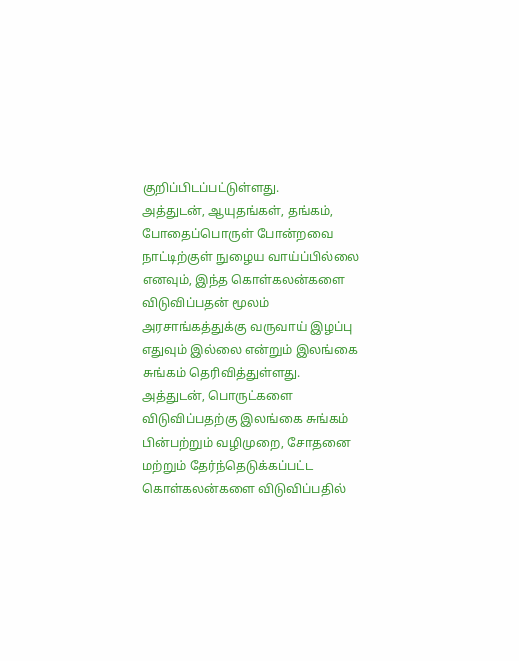குறிப்பிடப்பட்டுள்ளது.
அத்துடன், ஆயுதங்கள், தங்கம், போதைப்பொருள் போன்றவை நாட்டிற்குள் நுழைய வாய்ப்பில்லை எனவும், இந்த கொள்கலன்களை விடுவிப்பதன் மூலம் அரசாங்கத்துக்கு வருவாய் இழப்பு எதுவும் இல்லை என்றும் இலங்கை சுங்கம் தெரிவித்துள்ளது.
அத்துடன், பொருட்களை விடுவிப்பதற்கு இலங்கை சுங்கம் பின்பற்றும் வழிமுறை, சோதனை மற்றும் தேர்ந்தெடுக்கப்பட்ட கொள்கலன்களை விடுவிப்பதில்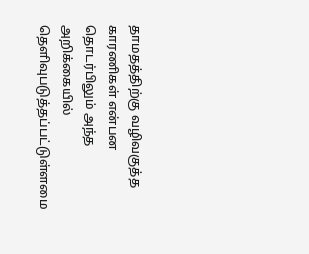தாமதத்திற்கு வழிவகுத்த காரணிகள் என்பன தொடர்பிலும் அந்த அறிக்கையில் தெளிவுபடுத்தப்பட்டுள்ளமை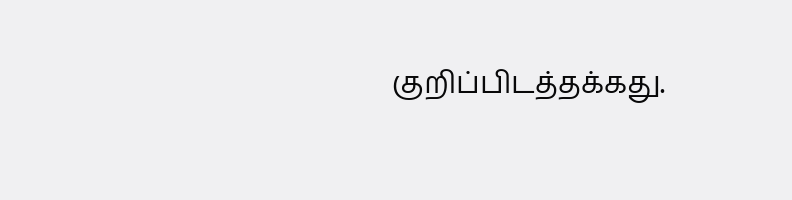குறிப்பிடத்தக்கது.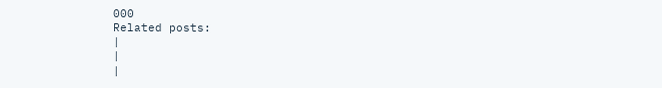000
Related posts:
|
|
|